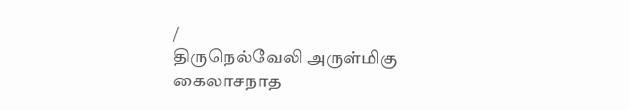/
திருநெல்வேலி அருள்மிகு கைலாசநாத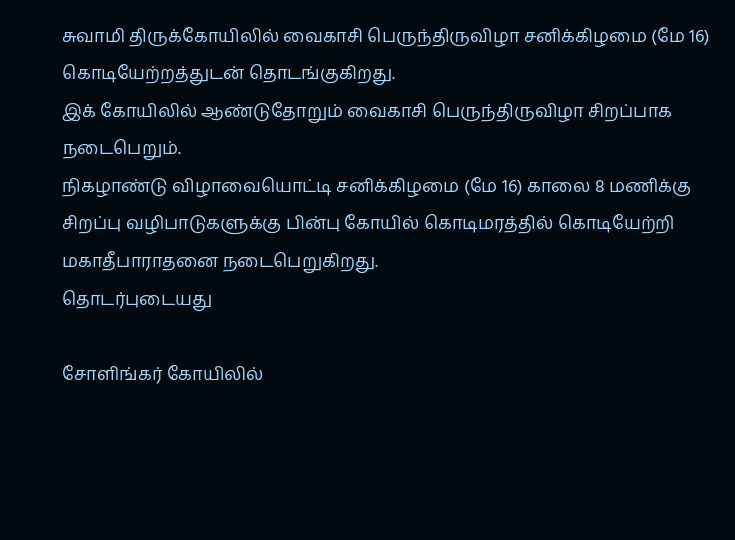சுவாமி திருக்கோயிலில் வைகாசி பெருந்திருவிழா சனிக்கிழமை (மே 16) கொடியேற்றத்துடன் தொடங்குகிறது.
இக் கோயிலில் ஆண்டுதோறும் வைகாசி பெருந்திருவிழா சிறப்பாக நடைபெறும்.
நிகழாண்டு விழாவையொட்டி சனிக்கிழமை (மே 16) காலை 8 மணிக்கு சிறப்பு வழிபாடுகளுக்கு பின்பு கோயில் கொடிமரத்தில் கொடியேற்றி மகாதீபாராதனை நடைபெறுகிறது.
தொடர்புடையது

சோளிங்கர் கோயிலில்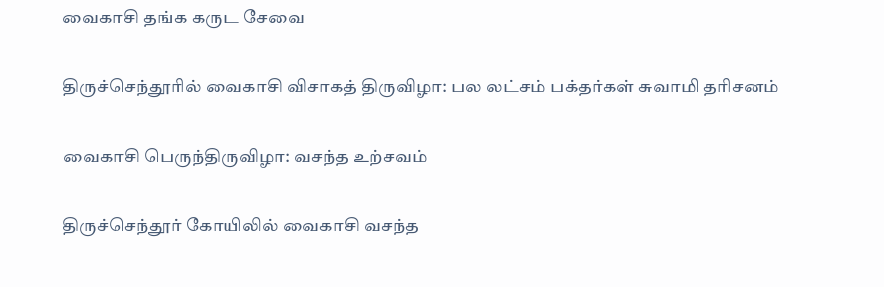வைகாசி தங்க கருட சேவை

திருச்செந்தூரில் வைகாசி விசாகத் திருவிழா: பல லட்சம் பக்தர்கள் சுவாமி தரிசனம்

வைகாசி பெருந்திருவிழா: வசந்த உற்சவம்

திருச்செந்தூர் கோயிலில் வைகாசி வசந்த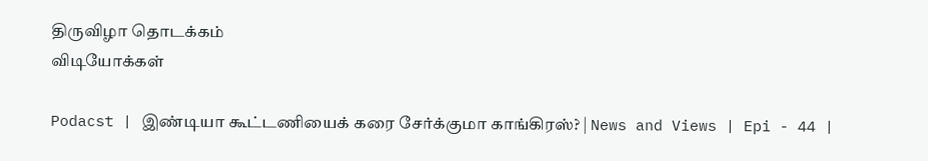திருவிழா தொடக்கம்
விடியோக்கள்

Podacst | இண்டியா கூட்டணியைக் கரை சேர்க்குமா காங்கிரஸ்? | News and Views | Epi - 44 |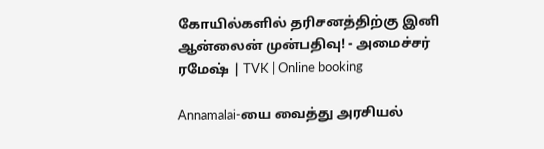கோயில்களில் தரிசனத்திற்கு இனி ஆன்லைன் முன்பதிவு! - அமைச்சர் ரமேஷ் | TVK | Online booking

Annamalai-யை வைத்து அரசியல்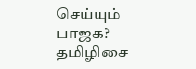செய்யும் பாஜக? தமிழிசை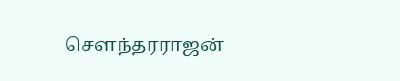சௌந்தரராஜன்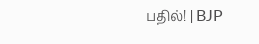பதில்! | BJP